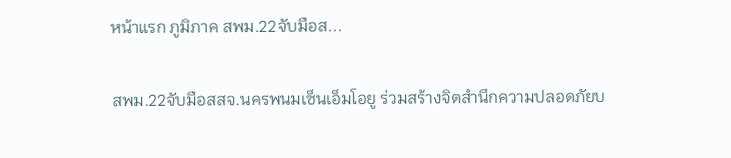หน้าแรก ภูมิภาค สพม.22จับมือส...

สพม.22จับมือสสจ.นครพนมเซ็นเอ็มโอยู ร่วมสร้างจิตสำนึกความปลอดภัยบ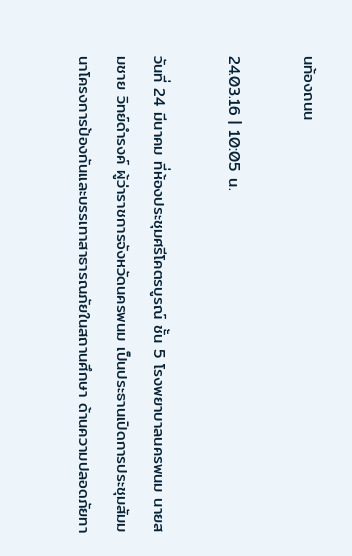นท้องถนน

24.03.16 | 10:05 น.

วันที่ 24 มีนาคม ที่ห้องประชุมศรีโคตรบูรณ์ ชั้น 5 โรงพยาบาลนครพนม นายสมชาย วิทย์ดำรงค์ ผู้ว่าราชการจังหวัดนครพนม เป็นประธานเปิดการประชุมสัมมนาโครงการป้องกันและบรรเทาสาธารณภัยในสถานศึกษา ด้านความปลอดภัยทา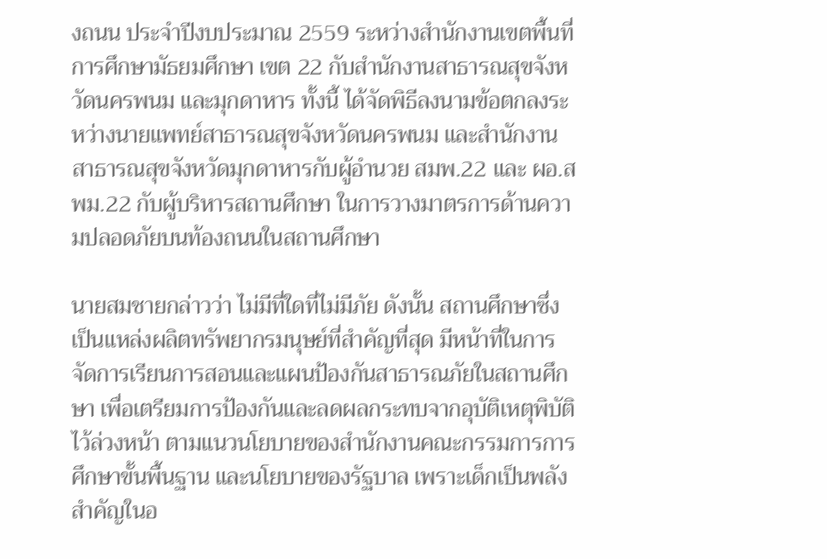งถนน ประจำปีงบประมาณ 2559 ระหว่างสำนักงานเขตพื้นที่การศึกษามัธยมศึกษา เขต 22 กับสำนักงานสาธารณสุขจังหวัดนครพนม และมุกดาหาร ทั้งนี้ ได้จัดพิธีลงนามข้อตกลงระหว่างนายแพทย์สาธารณสุขจังหวัดนครพนม และสำนักงานสาธารณสุขจังหวัดมุกดาหารกับผู้อำนวย สมพ.22 และ ผอ.สพม.22 กับผู้บริหารสถานศึกษา ในการวางมาตรการด้านความปลอดภัยบนท้องถนนในสถานศึกษา

นายสมชายกล่าวว่า ไม่มีที่ใดที่ไม่มีภัย ดังนั้น สถานศึกษาซึ่งเป็นแหล่งผลิตทรัพยากรมนุษย์ที่สำคัญที่สุด มีหน้าที่ในการจัดการเรียนการสอนและแผนป้องกันสาธารณภัยในสถานศึกษา เพื่อเตรียมการป้องกันและลดผลกระทบจากอุบัติเหตุพิบัติไว้ล่วงหน้า ตามแนวนโยบายของสำนักงานคณะกรรมการการศึกษาขั้นพื้นฐาน และนโยบายของรัฐบาล เพราะเด็กเป็นพลังสำคัญในอ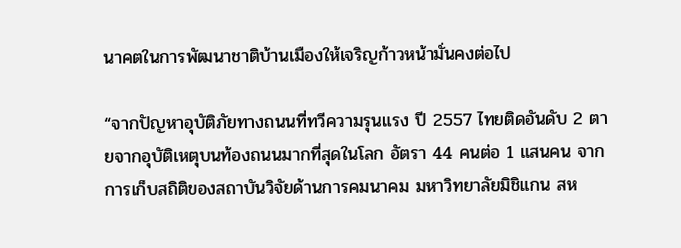นาคตในการพัฒนาชาติบ้านเมืองให้เจริญก้าวหน้ามั่นคงต่อไป

“จากปัญหาอุบัติภัยทางถนนที่ทวีความรุนแรง ปี 2557 ไทยติดอันดับ 2 ตายจากอุบัติเหตุบนท้องถนนมากที่สุดในโลก อัตรา 44 คนต่อ 1 แสนคน จากการเก็บสถิติของสถาบันวิจัยด้านการคมนาคม มหาวิทยาลัยมิชิแกน สห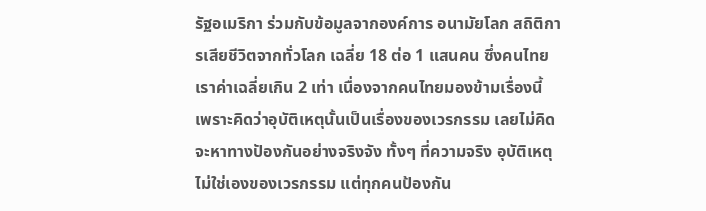รัฐอเมริกา ร่วมกับข้อมูลจากองค์การ อนามัยโลก สถิติการเสียชีวิตจากทั่วโลก เฉลี่ย 18 ต่อ 1 แสนคน ซึ่งคนไทยเราค่าเฉลี่ยเกิน 2 เท่า เนื่องจากคนไทยมองข้ามเรื่องนี้ เพราะคิดว่าอุบัติเหตุนั้นเป็นเรื่องของเวรกรรม เลยไม่คิดจะหาทางปัองกันอย่างจริงจัง ทั้งๆ ที่ความจริง อุบัติเหตุไม่ใช่เองของเวรกรรม แต่ทุกคนป้องกัน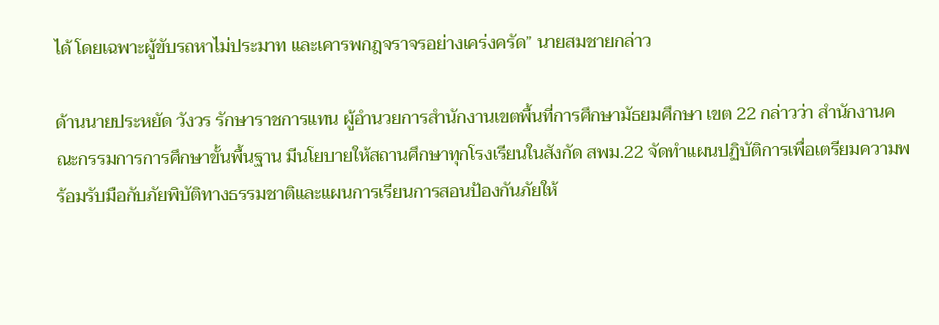ได้ โดยเฉพาะผู้ขับรถหาไม่ประมาท และเคารพกฎจราจรอย่างเคร่งครัด” นายสมชายกล่าว

ด้านนายประหยัด วังวร รักษาราชการแทน ผู้อำนวยการสำนักงานเขตพื้นที่การศึกษามัธยมศึกษา เขต 22 กล่าวว่า สำนักงานคณะกรรมการการศึกษาขั้นพื้นฐาน มีนโยบายให้สถานศึกษาทุกโรงเรียนในสังกัด สพม.22 จัดทำแผนปฏิบัติการเพื่อเตรียมความพร้อมรับมือกับภัยพิบัติทางธรรมชาติและแผนการเรียนการสอนป้องกันภัยให้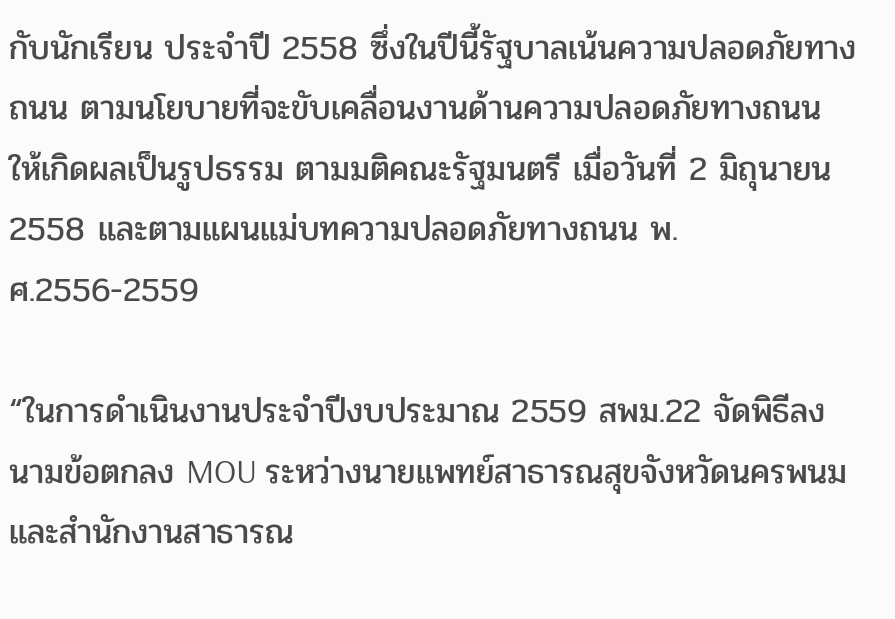กับนักเรียน ประจำปี 2558 ซึ่งในปีนี้รัฐบาลเน้นความปลอดภัยทางถนน ตามนโยบายที่จะขับเคลื่อนงานด้านความปลอดภัยทางถนน ให้เกิดผลเป็นรูปธรรม ตามมติคณะรัฐมนตรี เมื่อวันที่ 2 มิถุนายน 2558 และตามแผนแม่บทความปลอดภัยทางถนน พ.ศ.2556-2559

“ในการดำเนินงานประจำปีงบประมาณ 2559 สพม.22 จัดพิธีลงนามข้อตกลง MOU ระหว่างนายแพทย์สาธารณสุขจังหวัดนครพนม และสำนักงานสาธารณ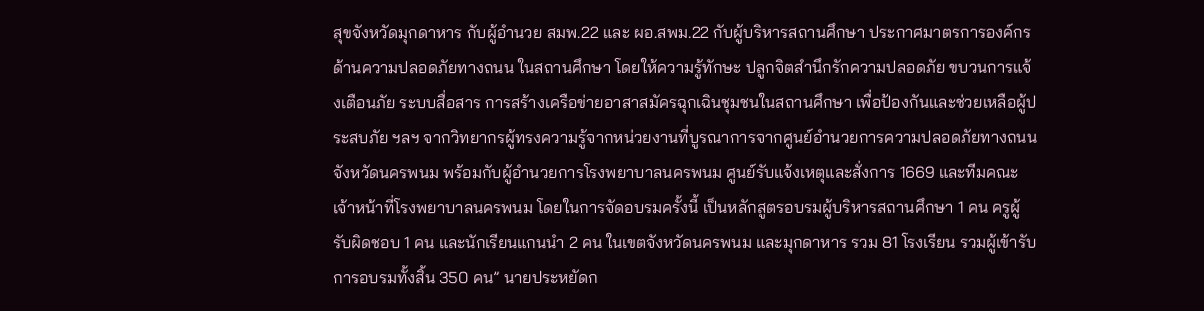สุขจังหวัดมุกดาหาร กับผู้อำนวย สมพ.22 และ ผอ.สพม.22 กับผู้บริหารสถานศึกษา ประกาศมาตรการองค์กรด้านความปลอดภัยทางถนน ในสถานศึกษา โดยให้ความรู้ทักษะ ปลูกจิตสำนึกรักความปลอดภัย ขบวนการแจ้งเตือนภัย ระบบสื่อสาร การสร้างเครือข่ายอาสาสมัครฉุกเฉินชุมชนในสถานศึกษา เพื่อป้องกันและช่วยเหลือผู้ประสบภัย ฯลฯ จากวิทยากรผู้ทรงความรู้จากหน่วยงานที่บูรณาการจากศูนย์อำนวยการความปลอดภัยทางถนนจังหวัดนครพนม พร้อมกับผู้อำนวยการโรงพยาบาลนครพนม ศูนย์รับแจ้งเหตุและสั่งการ 1669 และทีมคณะเจ้าหน้าที่โรงพยาบาลนครพนม โดยในการจัดอบรมครั้งนี้ เป็นหลักสูตรอบรมผู้บริหารสถานศึกษา 1 คน ครูผู้รับผิดชอบ 1 คน และนักเรียนแกนนำ 2 คน ในเขตจังหวัดนครพนม และมุกดาหาร รวม 81 โรงเรียน รวมผู้เข้ารับการอบรมทั้งสิ้น 350 คน” นายประหยัดก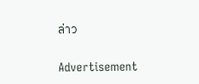ล่าว

Advertisement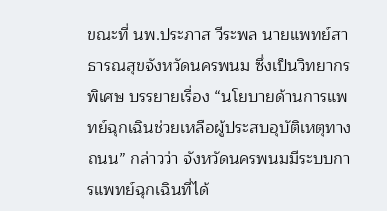ขณะที่ นพ.ประภาส วีระพล นายแพทย์สาธารณสุขจังหวัดนครพนม ซึ่งเป็นวิทยากรพิเศษ บรรยายเรื่อง “นโยบายด้านการแพทย์ฉุกเฉินช่วยเหลือผู้ประสบอุบัติเหตุทางถนน” กล่าวว่า จังหวัดนครพนมมีระบบการแพทย์ฉุกเฉินที่ได้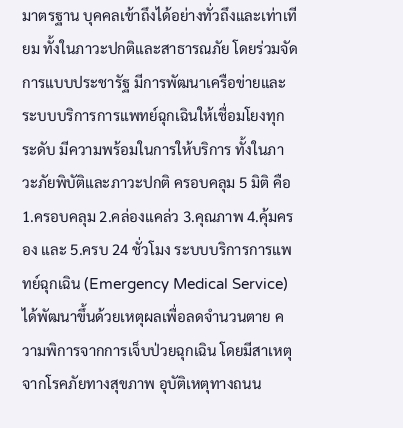มาตรฐาน บุคคลเข้าถึงได้อย่างทั่วถึงและเท่าเทียม ทั้งในภาวะปกติและสาธารณภัย โดยร่วมจัดการแบบประชารัฐ มีการพัฒนาเครือข่ายและระบบบริการการแพทย์ฉุกเฉินให้เชื่อมโยงทุกระดับ มีความพร้อมในการให้บริการ ทั้งในภาวะภัยพิบัติและภาวะปกติ ครอบคลุม 5 มิติ คือ 1.ครอบคลุม 2.คล่องแคล่ว 3.คุณภาพ 4.คุ้มครอง และ 5.ครบ 24 ชั่วโมง ระบบบริการการแพทย์ฉุกเฉิน (Emergency Medical Service) ได้พัฒนาขึ้นด้วยเหตุผลเพื่อลดจำนวนตาย ความพิการจากการเจ็บป่วยฉุกเฉิน โดยมีสาเหตุจากโรคภัยทางสุขภาพ อุบัติเหตุทางถนน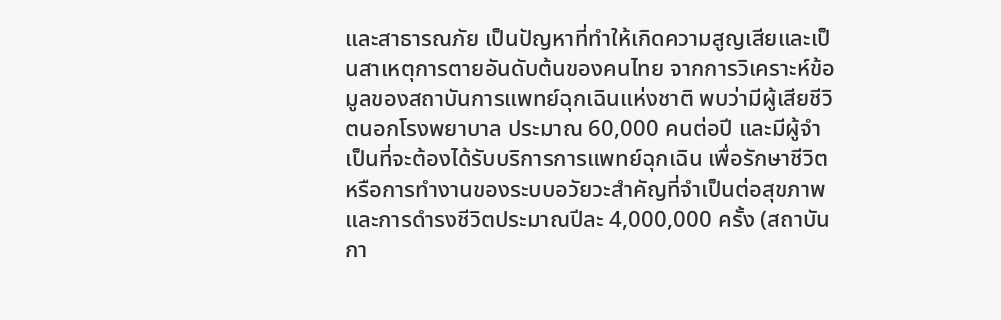และสาธารณภัย เป็นปัญหาที่ทำให้เกิดความสูญเสียและเป็นสาเหตุการตายอันดับต้นของคนไทย จากการวิเคราะห์ข้อมูลของสถาบันการแพทย์ฉุกเฉินแห่งชาติ พบว่ามีผู้เสียชีวิตนอกโรงพยาบาล ประมาณ 60,000 คนต่อปี และมีผู้จำเป็นที่จะต้องได้รับบริการการแพทย์ฉุกเฉิน เพื่อรักษาชีวิตหรือการทำงานของระบบอวัยวะสำคัญที่จำเป็นต่อสุขภาพและการดำรงชีวิตประมาณปีละ 4,000,000 ครั้ง (สถาบันกา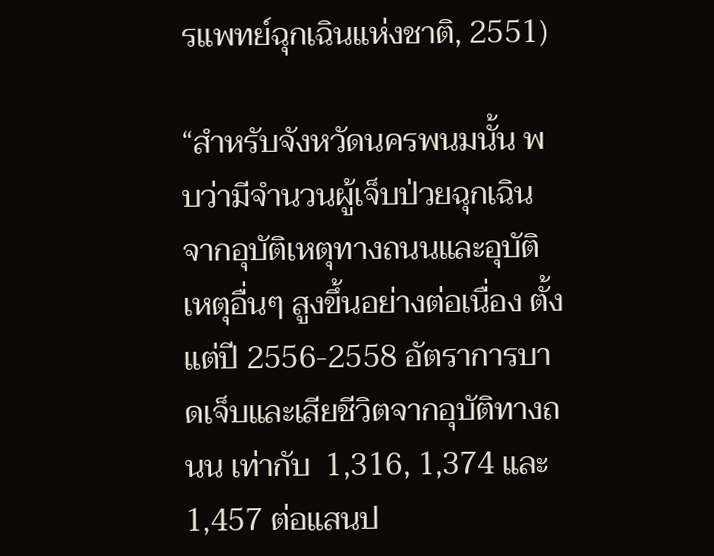รแพทย์ฉุกเฉินแห่งชาติ, 2551)

“สำหรับจังหวัดนครพนมนั้น พบว่ามีจำนวนผู้เจ็บป่วยฉุกเฉินจากอุบัติเหตุทางถนนและอุบัติเหตุอื่นๆ สูงขึ้นอย่างต่อเนื่อง ตั้งแต่ปี 2556-2558 อัตราการบาดเจ็บและเสียชีวิตจากอุบัติทางถนน เท่ากับ  1,316, 1,374 และ 1,457 ต่อแสนป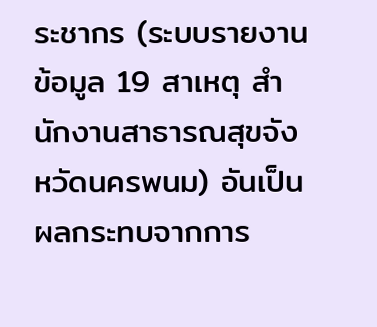ระชากร (ระบบรายงานข้อมูล 19 สาเหตุ สำนักงานสาธารณสุขจังหวัดนครพนม) อันเป็นผลกระทบจากการ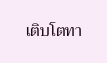เติบโตทา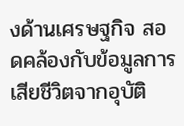งด้านเศรษฐกิจ สอดคล้องกับข้อมูลการเสียชีวิตจากอุบัติ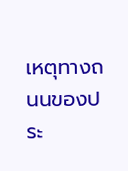เหตุทางถนนของประ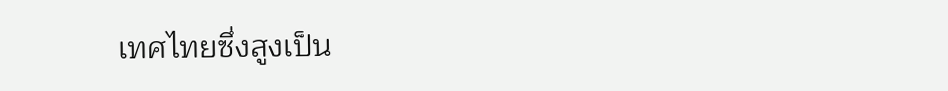เทศไทยซึ่งสูงเป็น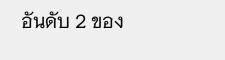อันดับ 2 ของ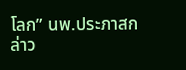โลก” นพ.ประภาสกล่าว